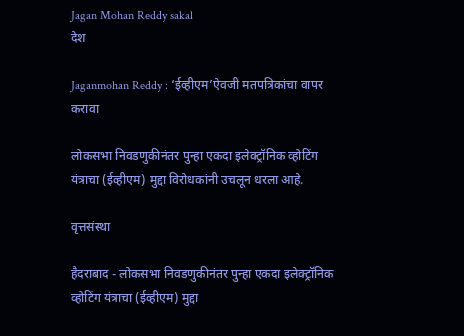Jagan Mohan Reddy sakal
देश

Jaganmohan Reddy : ‘ईव्हीएम’ऐवजी मतपत्रिकांचा वापर करावा

लोकसभा निवडणुकीनंतर पुन्हा एकदा इलेक्ट्रॉनिक व्होटिंग यंत्राचा (ईव्हीएम) मुद्दा विरोधकांनी उचलून धरला आहे.

वृत्तसंस्था

हैदराबाद - लोकसभा निवडणुकीनंतर पुन्हा एकदा इलेक्ट्रॉनिक व्होटिंग यंत्राचा (ईव्हीएम) मुद्दा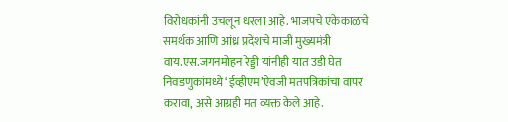विरोधकांनी उचलून धरला आहे. भाजपचे एकेकाळचे समर्थक आणि आंध्र प्रदेशचे माजी मुख्यमंत्री वाय.एस.जगनमोहन रेड्डी यांनीही यात उडी घेत निवडणुकांमध्ये ‘ईव्हीएम’ऐवजी मतपत्रिकांचा वापर करावा, असे आग्रही मत व्यक्त केले आहे.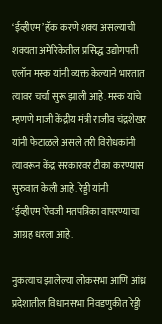‘ईव्हीएम’ हॅक करणे शक्य असल्याची शक्यता अमेरिकेतील प्रसिद्ध उद्योगपती एलॉन मस्क यांनी व्यक्त केल्याने भारतात त्यावर चर्चा सुरू झाली आहे. मस्क यांचे म्हणणे माजी केंद्रीय मंत्री राजीव चंद्रशेखर यांनी फेटाळले असले तरी विरोधकांनी त्यावरून केंद्र सरकारवर टीका करण्यास सुरुवात केली आहे. रेड्डी यांनी ‘ईव्हीएम’ऐवजी मतपत्रिका वापरण्याचा आग्रह धरला आहे.

नुकत्याच झालेल्या लोकसभा आणि आंध्र प्रदेशातील विधानसभा निवडणुकीत रेड्डी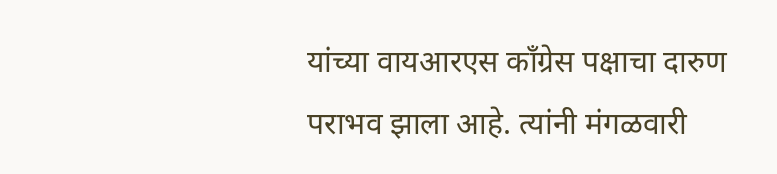यांच्या वायआरएस काँग्रेस पक्षाचा दारुण पराभव झाला आहे. त्यांनी मंगळवारी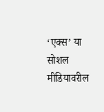‘एक्स’ या सोशल मीडियावरील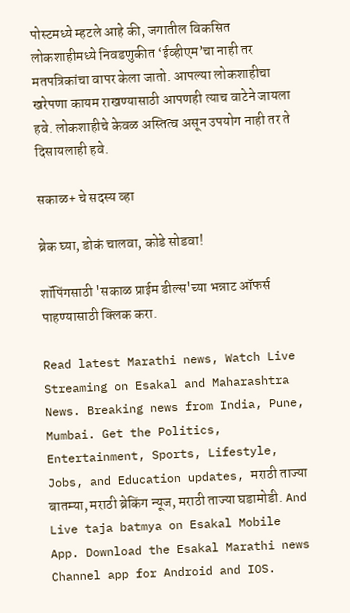पोस्टमध्ये म्हटले आहे की, जगातील विकसित लोकशाहीमध्ये निवडणुकीत ‘ईव्हीएम’चा नाही तर मतपत्रिकांचा वापर केला जातो. आपल्या लोकशाहीचा खरेपणा कायम राखण्यासाठी आपणही त्याच वाटेने जायला हवे. लोकशाहीचे केवळ अस्तित्व असून उपयोग नाही तर ते दिसायलाही हवे.

सकाळ+ चे सदस्य व्हा

ब्रेक घ्या, डोकं चालवा, कोडे सोडवा!

शॉपिंगसाठी 'सकाळ प्राईम डील्स'च्या भन्नाट ऑफर्स पाहण्यासाठी क्लिक करा.

Read latest Marathi news, Watch Live Streaming on Esakal and Maharashtra News. Breaking news from India, Pune, Mumbai. Get the Politics, Entertainment, Sports, Lifestyle, Jobs, and Education updates, मराठी ताज्या बातम्या, मराठी ब्रेकिंग न्यूज, मराठी ताज्या घडामोडी. And Live taja batmya on Esakal Mobile App. Download the Esakal Marathi news Channel app for Android and IOS.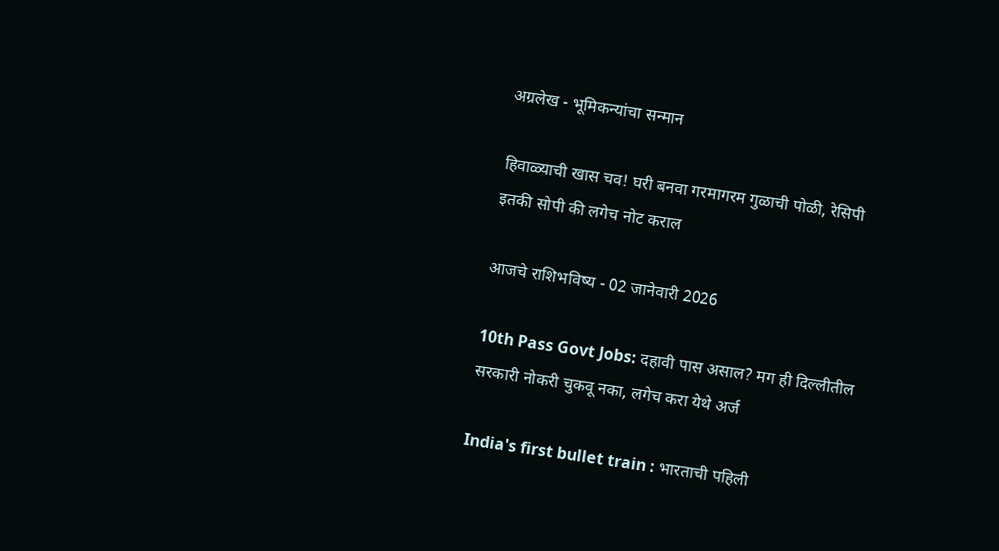अग्रलेख - भूमिकन्यांचा सन्मान

हिवाळ्याची खास चव! घरी बनवा गरमागरम गुळाची पोळी, रेसिपी इतकी सोपी की लगेच नोट कराल

आजचे राशिभविष्य - 02 जानेवारी 2026

10th Pass Govt Jobs: दहावी पास असाल? मग ही दिल्लीतील सरकारी नोकरी चुकवू नका, लगेच करा येथे अर्ज

India's first bullet train : भारताची पहिली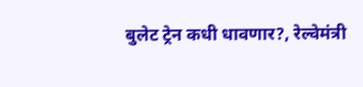बुलेट ट्रेन कधी धावणार?, रेल्वेमंत्री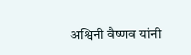अश्विनी वैष्णव यांनी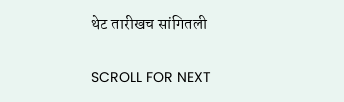थेट तारीखच सांगितली

SCROLL FOR NEXT